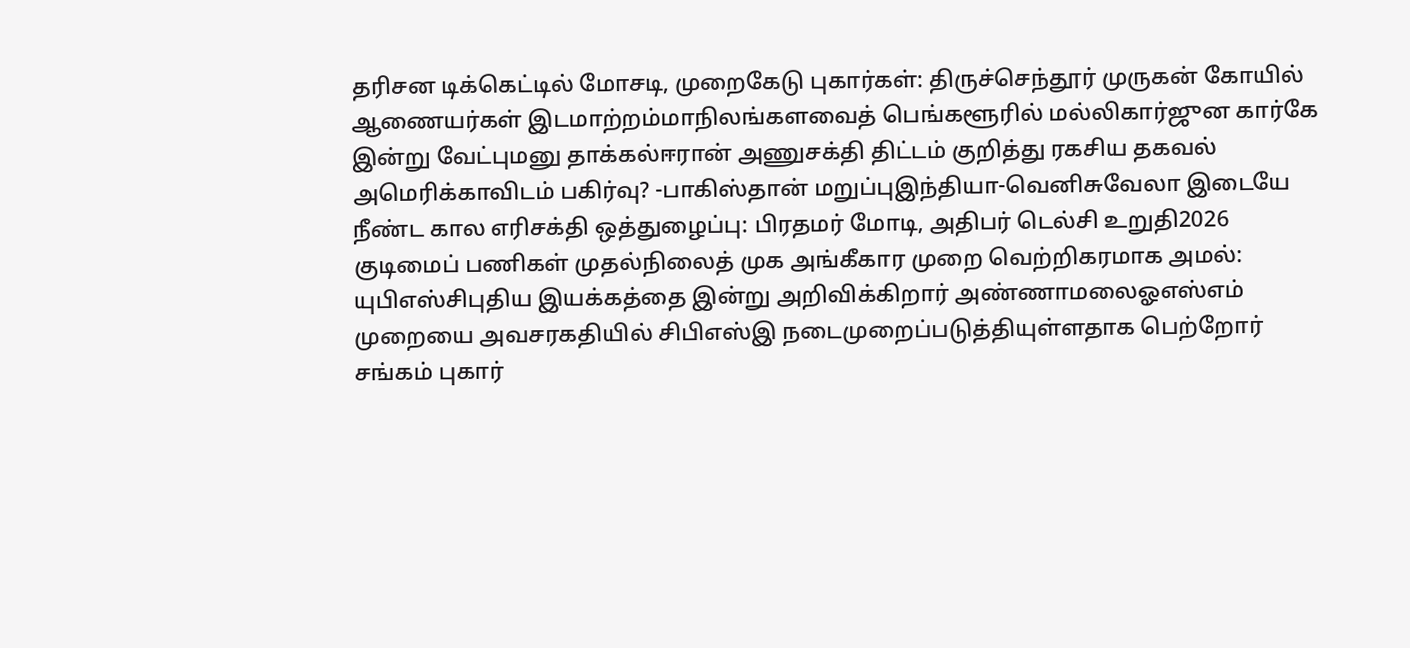தரிசன டிக்கெட்டில் மோசடி, முறைகேடு புகார்கள்: திருச்செந்தூர் முருகன் கோயில் ஆணையர்கள் இடமாற்றம்மாநிலங்களவைத் பெங்களூரில் மல்லிகார்ஜுன கார்கே இன்று வேட்புமனு தாக்கல்ஈரான் அணுசக்தி திட்டம் குறித்து ரகசிய தகவல் அமெரிக்காவிடம் பகிர்வு? -பாகிஸ்தான் மறுப்புஇந்தியா-வெனிசுவேலா இடையே நீண்ட கால எரிசக்தி ஒத்துழைப்பு: பிரதமர் மோடி, அதிபர் டெல்சி உறுதி2026 குடிமைப் பணிகள் முதல்நிலைத் முக அங்கீகார முறை வெற்றிகரமாக அமல்: யுபிஎஸ்சிபுதிய இயக்கத்தை இன்று அறிவிக்கிறார் அண்ணாமலைஓஎஸ்எம் முறையை அவசரகதியில் சிபிஎஸ்இ நடைமுறைப்படுத்தியுள்ளதாக பெற்றோர் சங்கம் புகார்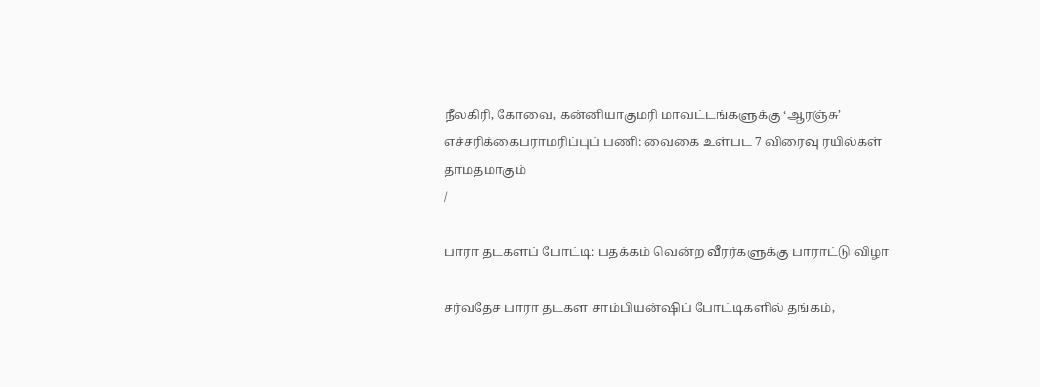நீலகிரி, கோவை, கன்னியாகுமரி மாவட்டங்களுக்கு ‘ஆரஞ்சு’ எச்சரிக்கைபராமரிப்புப் பணி: வைகை உள்பட 7 விரைவு ரயில்கள் தாமதமாகும்
/

பாரா தடகளப் போட்டி: பதக்கம் வென்ற வீரர்களுக்கு பாராட்டு விழா

சர்வதேச பாரா தடகள சாம்பியன்ஷிப் போட்டிகளில் தங்கம்,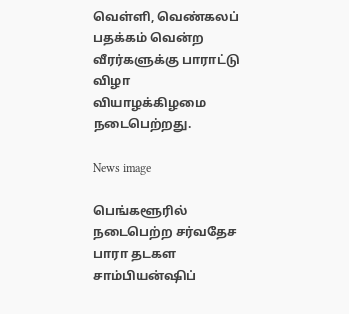வெள்ளி, வெண்கலப் பதக்கம் வென்ற வீரர்களுக்கு பாராட்டு விழா வியாழக்கிழமை நடைபெற்றது.

News image

பெங்களூரில் நடைபெற்ற சர்வதேச பாரா தடகள சாம்பியன்ஷிப்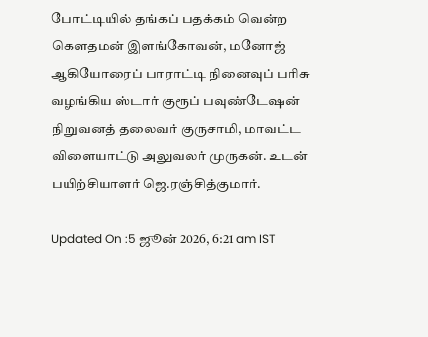போட்டியில் தங்கப் பதக்கம் வென்ற கௌதமன் இளங்கோவன், மனோஜ் ஆகியோரைப் பாராட்டி நினைவுப் பரிசு வழங்கிய ஸ்டார் குரூப் பவுண்டேஷன் நிறுவனத் தலைவர் குருசாமி, மாவட்ட விளையாட்டு அலுவலர் முருகன். உடன் பயிற்சியாளர் ஜெ.ரஞ்சித்குமார்.

Updated On :5 ஜூன் 2026, 6:21 am IST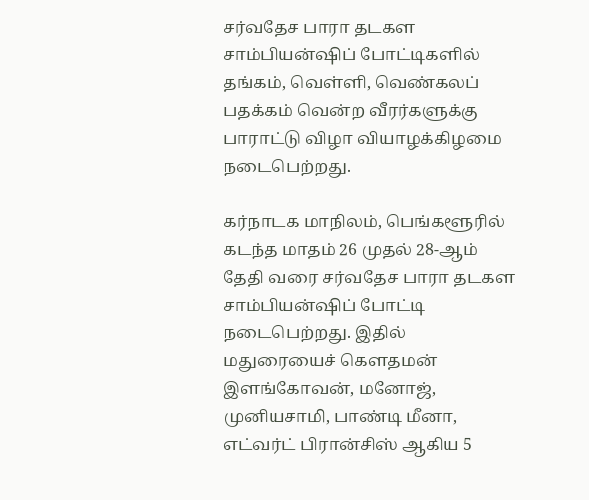சர்வதேச பாரா தடகள சாம்பியன்ஷிப் போட்டிகளில் தங்கம், வெள்ளி, வெண்கலப் பதக்கம் வென்ற வீரர்களுக்கு பாராட்டு விழா வியாழக்கிழமை நடைபெற்றது.

கர்நாடக மாநிலம், பெங்களூரில் கடந்த மாதம் 26 முதல் 28-ஆம் தேதி வரை சர்வதேச பாரா தடகள சாம்பியன்ஷிப் போட்டி நடைபெற்றது. இதில் மதுரையைச் கௌதமன் இளங்கோவன், மனோஜ், முனியசாமி, பாண்டி மீனா, எட்வர்ட் பிரான்சிஸ் ஆகிய 5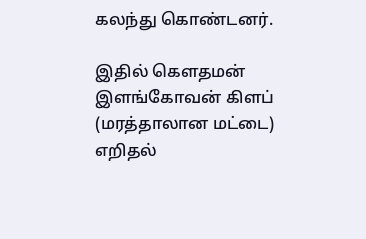கலந்து கொண்டனர்.

இதில் கௌதமன் இளங்கோவன் கிளப் (மரத்தாலான மட்டை) எறிதல்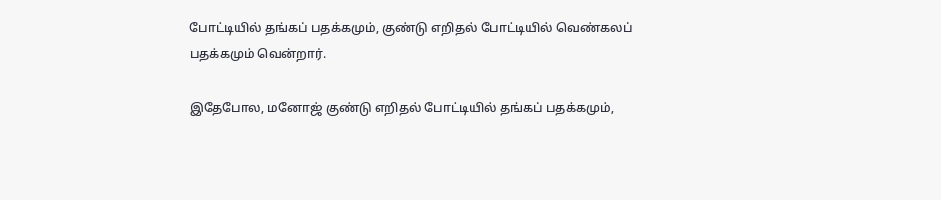போட்டியில் தங்கப் பதக்கமும், குண்டு எறிதல் போட்டியில் வெண்கலப் பதக்கமும் வென்றார்.

இதேபோல, மனோஜ் குண்டு எறிதல் போட்டியில் தங்கப் பதக்கமும்,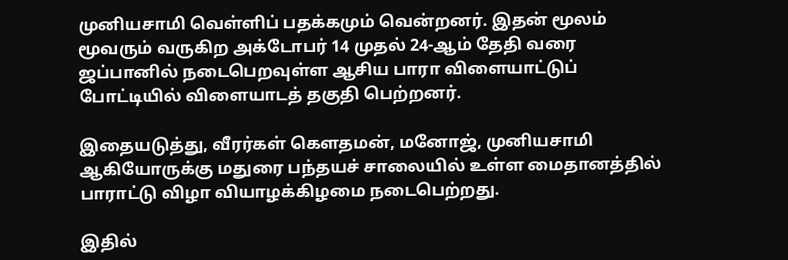முனியசாமி வெள்ளிப் பதக்கமும் வென்றனர். இதன் மூலம் மூவரும் வருகிற அக்டோபர் 14 முதல் 24-ஆம் தேதி வரை ஜப்பானில் நடைபெறவுள்ள ஆசிய பாரா விளையாட்டுப் போட்டியில் விளையாடத் தகுதி பெற்றனர்.

இதையடுத்து, வீரர்கள் கௌதமன், மனோஜ், முனியசாமி ஆகியோருக்கு மதுரை பந்தயச் சாலையில் உள்ள மைதானத்தில் பாராட்டு விழா வியாழக்கிழமை நடைபெற்றது.

இதில்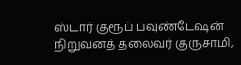ஸ்டார் குரூப் பவுண்டேஷன் நிறுவனத் தலைவர் குருசாமி,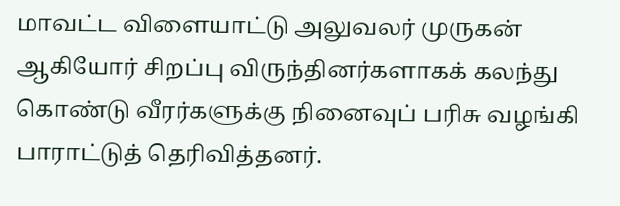மாவட்ட விளையாட்டு அலுவலர் முருகன் ஆகியோர் சிறப்பு விருந்தினர்களாகக் கலந்து கொண்டு வீரர்களுக்கு நினைவுப் பரிசு வழங்கி பாராட்டுத் தெரிவித்தனர்.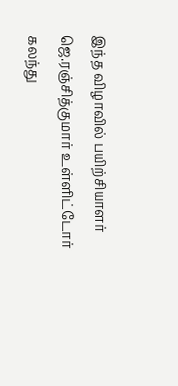இந்த விழாவில் பயிற்சியாளர் ஜெ.ரஞ்சித்குமார் உள்ளிட்டோர் கலந்து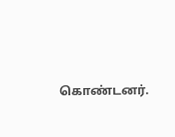கொண்டனர்.